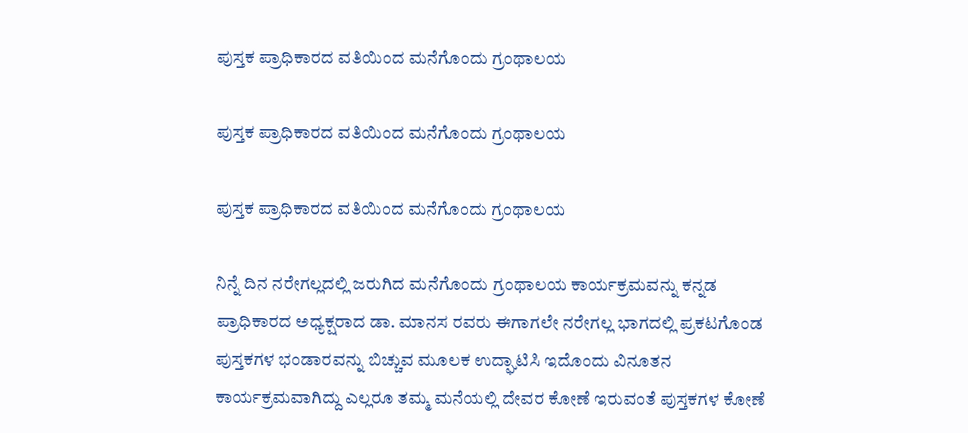ಪುಸ್ತಕ ಪ್ರಾಧಿಕಾರದ ವತಿಯಿಂದ ಮನೆಗೊಂದು ಗ್ರಂಥಾಲಯ

ಪುಸ್ತಕ ಪ್ರಾಧಿಕಾರದ ವತಿಯಿಂದ ಮನೆಗೊಂದು ಗ್ರಂಥಾಲಯ

ಪುಸ್ತಕ ಪ್ರಾಧಿಕಾರದ ವತಿಯಿಂದ ಮನೆಗೊಂದು ಗ್ರಂಥಾಲಯ

ನಿನ್ನೆ ದಿನ ನರೇಗಲ್ಲದಲ್ಲಿ ಜರುಗಿದ ಮನೆಗೊಂದು ಗ್ರಂಥಾಲಯ ಕಾರ್ಯಕ್ರಮವನ್ನು ಕನ್ನಡ ಪ್ರಾಧಿಕಾರದ ಅಧ್ಯಕ್ಷರಾದ ಡಾ. ಮಾನಸ ರವರು ಈಗಾಗಲೇ ನರೇಗಲ್ಲ ಭಾಗದಲ್ಲಿ ಪ್ರಕಟಗೊಂಡ ಪುಸ್ತಕಗಳ ಭಂಡಾರವನ್ನು ಬಿಚ್ಚುವ ಮೂಲಕ ಉದ್ಘಾಟಿಸಿ ಇದೊಂದು ವಿನೂತನ ಕಾರ್ಯಕ್ರಮವಾಗಿದ್ದು ಎಲ್ಲರೂ ತಮ್ಮ ಮನೆಯಲ್ಲಿ ದೇವರ ಕೋಣೆ ಇರುವಂತೆ ಪುಸ್ತಕಗಳ ಕೋಣೆ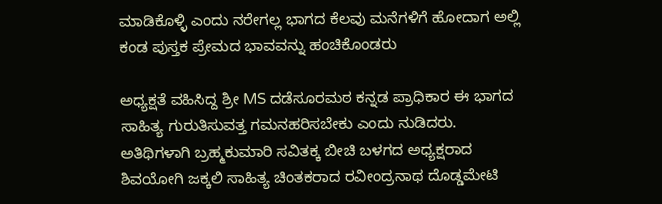ಮಾಡಿಕೊಳ್ಳಿ ಎಂದು ನರೇಗಲ್ಲ ಭಾಗದ ಕೆಲವು ಮನೆಗಳಿಗೆ ಹೋದಾಗ ಅಲ್ಲಿ ಕಂಡ ಪುಸ್ತಕ ಪ್ರೇಮದ ಭಾವವನ್ನು ಹಂಚಿಕೊಂಡರು

ಅಧ್ಯಕ್ಷತೆ ವಹಿಸಿದ್ದ ಶ್ರೀ MS ದಡೆಸೂರಮಠ ಕನ್ನಡ ಪ್ರಾಧಿಕಾರ ಈ ಭಾಗದ ಸಾಹಿತ್ಯ ಗುರುತಿಸುವತ್ತ ಗಮನಹರಿಸಬೇಕು ಎಂದು ನುಡಿದರು. ಅತಿಥಿಗಳಾಗಿ ಬ್ರಹ್ಮಕುಮಾರಿ ಸವಿತಕ್ಕ ಬೀಚಿ ಬಳಗದ ಅಧ್ಯಕ್ಷರಾದ ಶಿವಯೋಗಿ ಜಕ್ಕಲಿ ಸಾಹಿತ್ಯ ಚಿಂತಕರಾದ ರವೀಂದ್ರನಾಥ ದೊಡ್ಡಮೇಟಿ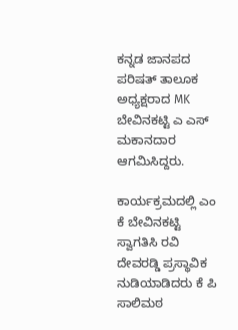ಕನ್ನಡ ಜಾನಪದ ಪರಿಷತ್ ತಾಲೂಕ ಅಧ್ಯಕ್ಷರಾದ MK ಬೇವಿನಕಟ್ಟಿ ಎ ಎಸ್ ಮಕಾನದಾರ ಆಗಮಿಸಿದ್ದರು.

ಕಾರ್ಯಕ್ರಮದಲ್ಲಿ ಎಂ ಕೆ ಬೇವಿನಕಟ್ಟಿ ಸ್ವಾಗತಿಸಿ ರವಿ ದೇವರಡ್ಡಿ ಪ್ರಸ್ಥಾವಿಕ ನುಡಿಯಾಡಿದರು ಕೆ ಪಿ ಸಾಲಿಮಠ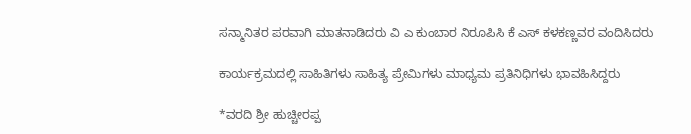ಸನ್ಮಾನಿತರ ಪರವಾಗಿ ಮಾತನಾಡಿದರು ವಿ ಎ ಕುಂಬಾರ ನಿರೂಪಿಸಿ ಕೆ ಎಸ್ ಕಳಕಣ್ಣವರ ವಂದಿಸಿದರು

ಕಾರ್ಯಕ್ರಮದಲ್ಲಿ ಸಾಹಿತಿಗಳು ಸಾಹಿತ್ಯ ಪ್ರೇಮಿಗಳು ಮಾಧ್ಯಮ ಪ್ರತಿನಿಧಿಗಳು ಭಾವಹಿಸಿದ್ದರು

*ವರದಿ ಶ್ರೀ ಹುಚ್ಚೀರಪ್ಪ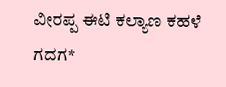ವೀರಪ್ಪ ಈಟಿ ಕಲ್ಯಾಣ ಕಹಳೆ ಗದಗ*